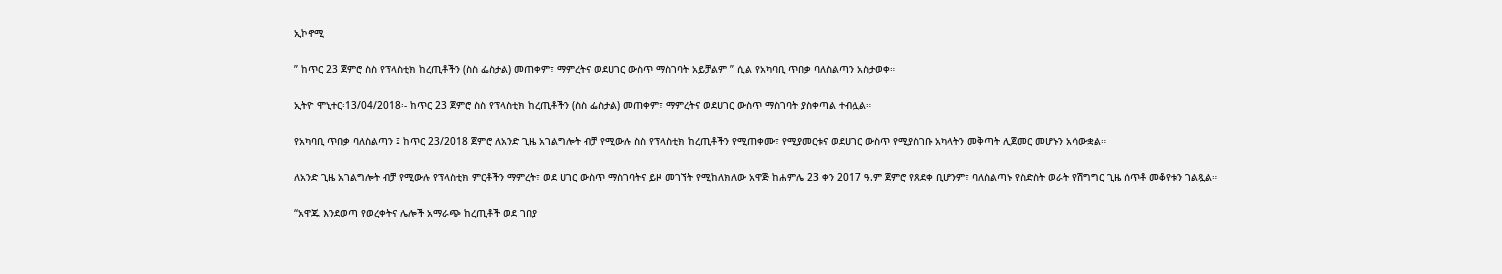ኢኮኖሚ

” ከጥር 23 ጀምሮ ስስ የፕላስቲክ ከረጢቶችን (ስስ ፌስታል) መጠቀም፣ ማምረትና ወደሀገር ውስጥ ማስገባት አይቻልም ” ሲል የአካባቢ ጥበቃ ባለስልጣን አስታወቀ።

ኢትዮ ሞኒተር፡13/04/2018፡- ከጥር 23 ጀምሮ ስስ የፕላስቲክ ከረጢቶችን (ስስ ፌስታል) መጠቀም፣ ማምረትና ወደሀገር ውስጥ ማስገባት ያስቀጣል ተብሏል።

የአካባቢ ጥበቃ ባለስልጣን ፤ ከጥር 23/2018 ጀምሮ ለአንድ ጊዜ አገልግሎት ብቻ የሚውሉ ስስ የፕላስቲክ ከረጢቶችን የሚጠቀሙ፣ የሚያመርቱና ወደሀገር ውስጥ የሚያስገቡ አካላትን መቅጣት ሊጀመር መሆኑን አሳውቋል።

ለአንድ ጊዜ አገልግሎት ብቻ የሚውሉ የፕላስቲክ ምርቶችን ማምረት፣ ወደ ሀገር ውስጥ ማስገባትና ይዞ መገኘት የሚከለክለው አዋጅ ከሐምሌ 23 ቀን 2017 ዓ.ም ጀምሮ የጸደቀ ቢሆንም፣ ባለስልጣኑ የስድስት ወራት የሽግግር ጊዜ ሰጥቶ መቆየቱን ገልጿል።

“አዋጁ እንደወጣ የወረቀትና ሌሎች አማራጭ ከረጢቶች ወደ ገበያ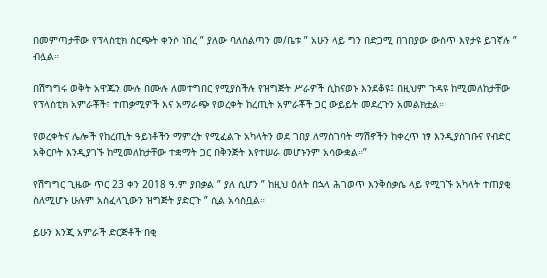በመምጣታቸው የፕላስቲክ ስርጭት ቀንሶ ነበረ ” ያለው ባለስልጣን መ/ቤቱ ” አሁን ላይ ግን በድጋሚ በገበያው ውስጥ እየታዩ ይገኛሉ ” ብሏል።

በሽግግሩ ወቅት አዋጁን ሙሉ በሙሉ ለመተግበር የሚያስችሉ የዝግጅት ሥራዎች ሲከናወኑ እንደቆዩ፤ በዚህም ጉዳዩ ከሚመለከታቸው የፕላስቲክ አምራቾች፣ ተጠቃሚዎች እና አማራጭ የወረቀት ከረጢት አምራቾች ጋር ውይይት መደረጉን አመልክቷል።

የወረቀትና ሌሎች የከረጢት ዓይነቶችን ማምረት የሚፈልጉ አካላትን ወደ ገበያ ለማስገባት ማሽኖችን ከቀረጥ ነፃ እንዲያስገቡና የብድር አቅርቦት እንዲያገኙ ከሚመለከታቸው ተቋማት ጋር በቅንጅት እየተሠራ መሆኑንም አሳውቋል።”

የሽግግር ጊዜው ጥር 23 ቀን 2018 ዓ.ም ያበቃል ” ያለ ሲሆን ” ከዚህ ዕለት በኋላ ሕገወጥ እንቅስቃሴ ላይ የሚገኙ አካላት ተጠያቂ ስለሚሆኑ ሁሉም አስፈላጊውን ዝግጅት ያድርጉ ” ሲል አሳስቧል።

ይሁን እንጂ አምራች ድርጅቶች በቂ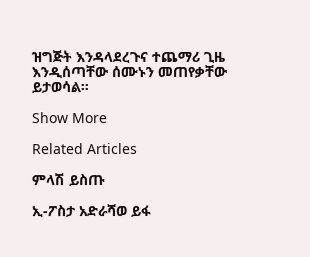ዝግጅት እንዳላደረጉና ተጨማሪ ጊዜ እንዲሰጣቸው ሰሙኑን መጠየቃቸው ይታወሳል።

Show More

Related Articles

ምላሽ ይስጡ

ኢ-ፖስታ አድራሻወ ይፋ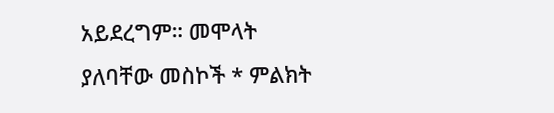አይደረግም። መሞላት ያለባቸው መስኮች * ምልክት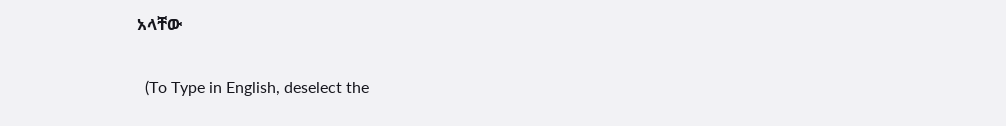አላቸው

  (To Type in English, deselect the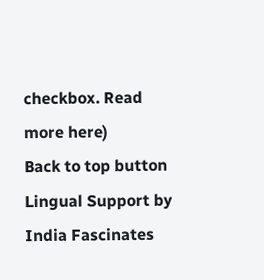checkbox. Read more here)
Back to top button
Lingual Support by India Fascinates